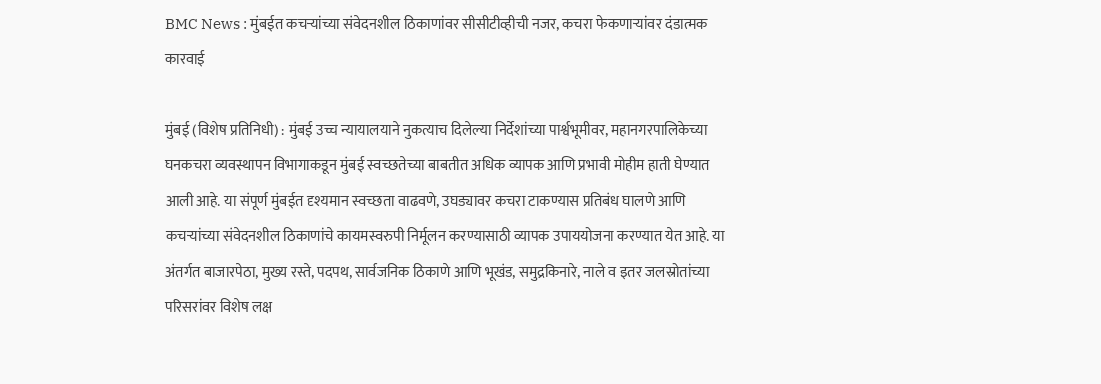BMC News : मुंबईत कचऱ्यांच्या संवेदनशील ठिकाणांवर सीसीटीव्हीची नजर, कचरा फेकणाऱ्यांवर दंडात्मक कारवाई

मुंबई (विशेष प्रतिनिधी) : मुंबई उच्च न्यायालयाने नुकत्याच दिलेल्या निर्देशांच्या पार्श्वभूमीवर, महानगरपालिकेच्या घनकचरा व्यवस्थापन विभागाकडून मुंबई स्वच्छतेच्या बाबतीत अधिक व्यापक आणि प्रभावी मोहीम हाती घेण्यात आली आहे. या संपूर्ण मुंबईत दृश्यमान स्वच्छता वाढवणे, उघड्यावर कचरा टाकण्यास प्रतिबंध घालणे आणि कचऱ्यांच्या संवेदनशील ठिकाणांचे कायमस्वरुपी निर्मूलन करण्यासाठी व्यापक उपाययोजना करण्यात येत आहे. या अंतर्गत बाजारपेठा, मुख्य रस्ते, पदपथ, सार्वजनिक ठिकाणे आणि भूखंड, समुद्रकिनारे, नाले व इतर जलस्रोतांच्या परिसरांवर विशेष लक्ष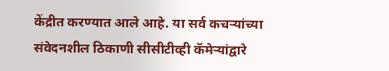केंद्रीत करण्यात आले आहे. या सर्व कचऱ्यांच्या संवेदनशील ठिकाणी सीसीटीव्ही कॅमेऱ्यांद्वारे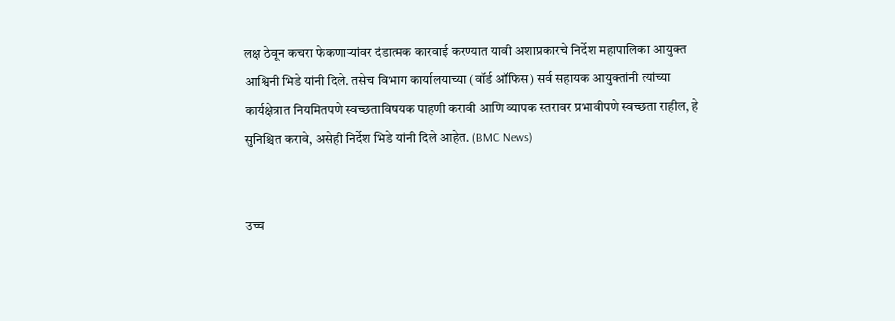लक्ष ठेवून कचरा फेकणाऱ्यांवर दंडात्मक कारवाई करण्यात यावी अशाप्रकारचे निर्देश महापालिका आयुक्त आश्विनी भिडे यांनी दिले. तसेच विभाग कार्यालयाच्या (वॉर्ड ऑफिस) सर्व सहायक आयुक्तांनी त्यांच्या कार्यक्षेत्रात नियमितपणे स्वच्छताविषयक पाहणी करावी आणि व्यापक स्तरावर प्रभावीपणे स्वच्छता राहील, हे सुनिश्चित करावे, असेही निर्देश भिडे यांनी दिले आहेत. (BMC News)


उच्च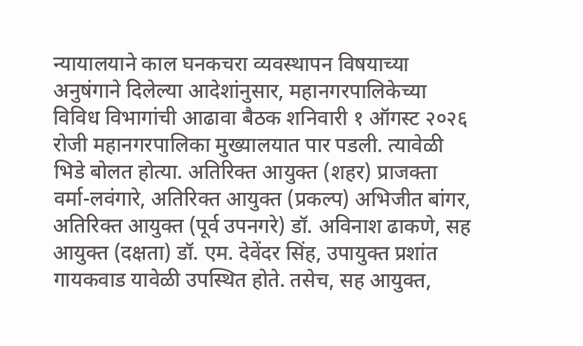न्यायालयाने काल घनकचरा व्यवस्थापन विषयाच्या अनुषंगाने दिलेल्या आदेशांनुसार, महानगरपालिकेच्या विविध विभागांची आढावा बैठक शनिवारी १ ऑगस्ट २०२६ रोजी महानगरपालिका मुख्यालयात पार पडली. त्यावेळी भिडे बोलत होत्या. अतिरिक्त आयुक्त (शहर) प्राजक्ता वर्मा-लवंगारे, अतिरिक्त आयुक्त (प्रकल्प) अभिजीत बांगर, अतिरिक्त आयुक्त (पूर्व उपनगरे) डॉ. अविनाश ढाकणे, सह आयुक्त (दक्षता) डॉ. एम. देवेंदर सिंह, उपायुक्त प्रशांत गायकवाड यावेळी उपस्थित होते. तसेच, सह आयुक्त,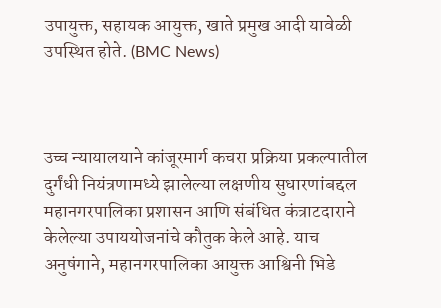उपायुक्त, सहायक आयुक्त, खाते प्रमुख आदी यावेळी उपस्थित होते. (BMC News)



उच्च न्यायालयाने कांजूरमार्ग कचरा प्रक्रिया प्रकल्पातील दुर्गंधी नियंत्रणामध्ये झालेल्या लक्षणीय सुधारणांबद्दल महानगरपालिका प्रशासन आणि संबंधित कंत्राटदाराने केलेल्या उपाययोजनांचे कौतुक केले आहे. याच अनुषंगाने, महानगरपालिका आयुक्त आश्विनी भिडे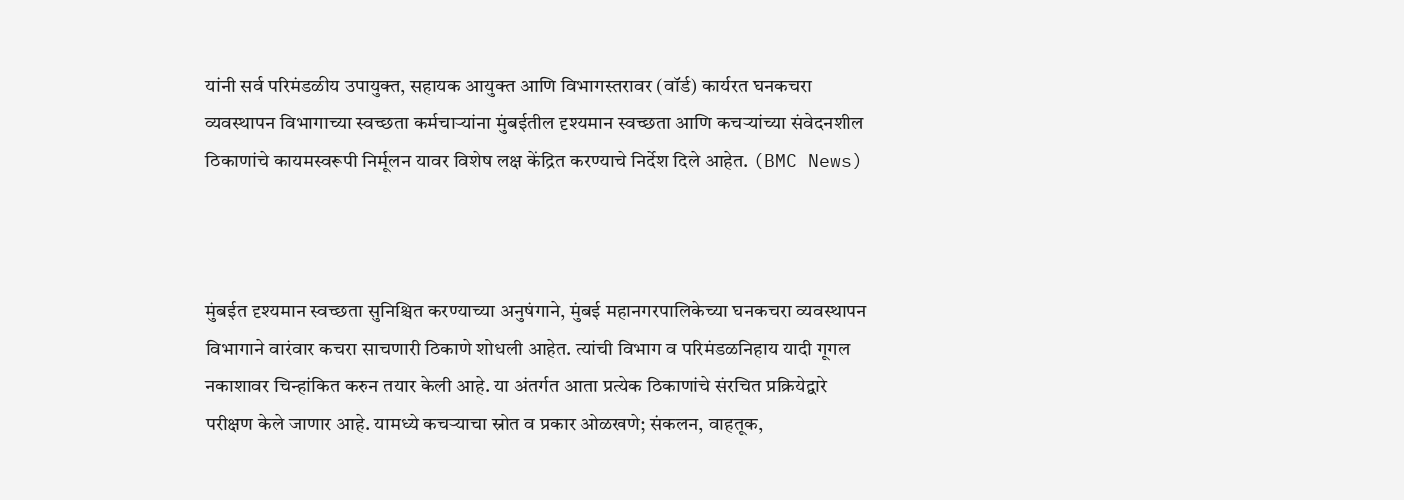यांनी सर्व परिमंडळीय उपायुक्त, सहायक आयुक्त आणि विभागस्तरावर (वॉर्ड) कार्यरत घनकचरा व्यवस्थापन विभागाच्या स्वच्छता कर्मचाऱ्यांना मुंबईतील दृश्यमान स्वच्छता आणि कचऱ्यांच्या संवेदनशील ठिकाणांचे कायमस्वरूपी निर्मूलन यावर विशेष लक्ष केंद्रित करण्याचे निर्देश दिले आहेत. (BMC News)



मुंबईत दृश्यमान स्वच्छता सुनिश्चित करण्याच्या अनुषंगाने, मुंबई महानगरपालिकेच्या घनकचरा व्यवस्थापन विभागाने वारंवार कचरा साचणारी ठिकाणे शोधली आहेत. त्यांची विभाग व परिमंडळनिहाय यादी गूगल नकाशावर चिन्हांकित करुन तयार केली आहे. या अंतर्गत आता प्रत्येक ठिकाणांचे संरचित प्रक्रियेद्वारे परीक्षण केले जाणार आहे. यामध्ये कचऱ्याचा स्रोत व प्रकार ओळखणे; संकलन, वाहतूक,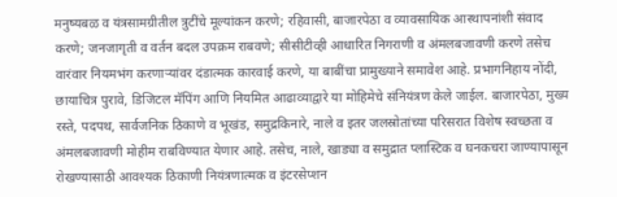मनुष्यबळ व यंत्रसामग्रीतील त्रुटींचे मूल्यांकन करणे; रहिवासी, बाजारपेठा व व्यावसायिक आस्थापनांशी संवाद करणे; जनजागृती व वर्तन बदल उपक्रम राबवणे; सीसीटीव्ही आधारित निगराणी व अंमलबजावणी करणे तसेच वारंवार नियमभंग करणाऱ्यांवर दंडात्मक कारवाई करणे, या बाबींचा प्रामुख्याने समावेश आहे. प्रभागनिहाय नोंदी, छायाचित्र पुरावे, डिजिटल मॅपिंग आणि नियमित आढाव्याद्वारे या मोहिमेचे संनियंत्रण केले जाईल. बाजारपेठा, मुख्य रस्ते, पदपथ, सार्वजनिक ठिकाणे व भूखंड, समुद्रकिनारे, नाले व इतर जलस्रोतांच्या परिसरात विशेष स्वच्छता व अंमलबजावणी मोहीम राबविण्यात येणार आहे. तसेच, नाले, खाड्या व समुद्रात प्लास्टिक व घनकचरा जाण्यापासून रोखण्यासाठी आवश्यक ठिकाणी नियंत्रणात्मक व इंटरसेप्शन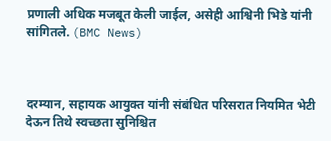प्रणाली अधिक मजबूत केली जाईल, असेही आश्विनी भिडे यांनी सांगितले. (BMC News)



दरम्यान, सहायक आयुक्त यांनी संबंधित परिसरात नियमित भेटी देऊन तिथे स्वच्छता सुनिश्चित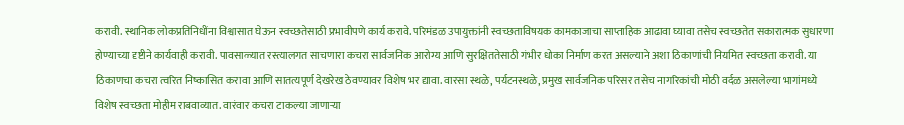करावी. स्थानिक लोकप्रतिनिधींना विश्वासात घेऊन स्वच्छतेसाठी प्रभावीपणे कार्य करावे. परिमंडळ उपायुक्तांनी स्वच्छताविषयक कामकाजाचा साप्ताहिक आढावा घ्यावा तसेच स्वच्छतेत सकारात्मक सुधारणा होण्याच्या दृष्टीने कार्यवाही करावी. पावसाळ्यात रस्त्यालगत साचणारा कचरा सार्वजनिक आरोग्य आणि सुरक्षिततेसाठी गंभीर धोका निर्माण करत असल्याने अशा ठिकाणांची नियमित स्वच्छता करावी. या ठिकाणचा कचरा त्वरित निष्कासित करावा आणि सातत्यपूर्ण देखरेख ठेवण्यावर विशेष भर द्यावा. वारसा स्थळे, पर्यटनस्थळे, प्रमुख सार्वजनिक परिसर तसेच नागरिकांची मोठी वर्दळ असलेल्या भागांमध्ये विशेष स्वच्छता मोहीम राबवाव्यात. वारंवार कचरा टाकल्या जाणाऱ्या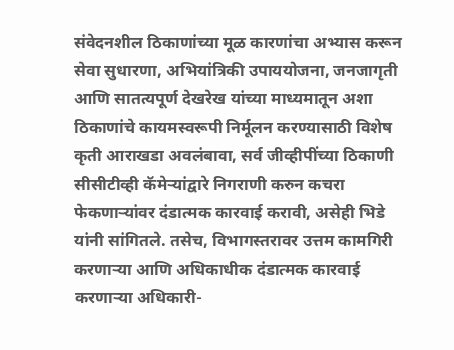संवेदनशील ठिकाणांच्या मूळ कारणांचा अभ्यास करून सेवा सुधारणा, अभियांत्रिकी उपाययोजना, जनजागृती आणि सातत्यपूर्ण देखरेख यांच्या माध्यमातून अशा ठिकाणांचे कायमस्वरूपी निर्मूलन करण्यासाठी विशेष कृती आराखडा अवलंबावा, सर्व जीव्हीपींच्या ठिकाणी सीसीटीव्ही कॅमेऱ्यांद्वारे निगराणी करुन कचरा फेकणाऱ्यांवर दंडात्मक कारवाई करावी, असेही भिडे यांनी सांगितले. तसेच, विभागस्तरावर उत्तम कामगिरी करणाऱ्या आणि अधिकाधीक दंडात्मक कारवाई करणाऱ्या अधिकारी-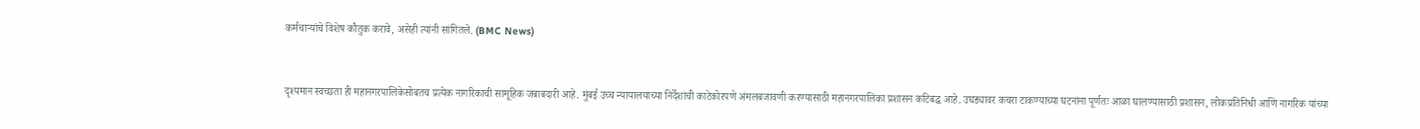कर्मचाऱ्यांचे विशेष कौतुक करावे, असेही त्यांनी सांगितले. (BMC News)


दृश्यमान स्वच्छता ही महानगरपालिकेसोबतच प्रत्येक नागरिकाची सामूहिक जबाबदारी आहे. मुंबई उच्च न्यायालयाच्या निर्देशांची काटेकोरपणे अंमलबजावणी करण्यासाठी महानगरपालिका प्रशासन कटिबद्ध आहे. उघड्यावर कचरा टाकण्याच्या घटनांना पूर्णतः आळा घालण्यासाठी प्रशासन, लोकप्रतिनिधी आणि नागरिक यांच्या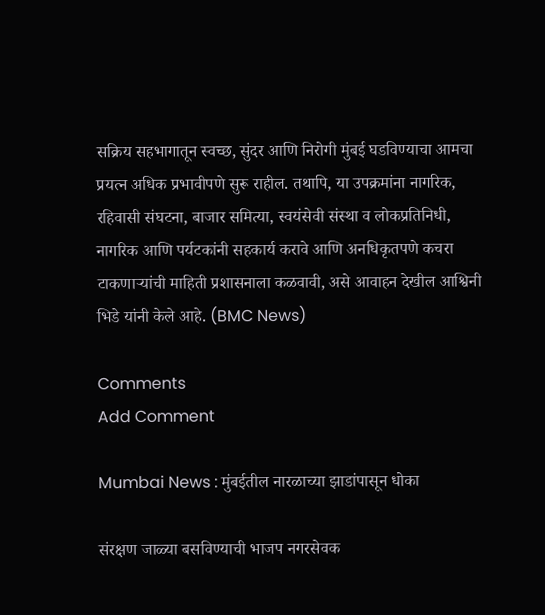सक्रिय सहभागातून स्वच्छ, सुंदर आणि निरोगी मुंबई घडविण्याचा आमचा प्रयत्न अधिक प्रभावीपणे सुरू राहील. तथापि, या उपक्रमांना नागरिक, रहिवासी संघटना, बाजार समित्या, स्वयंसेवी संस्था व लोकप्रतिनिधी, नागरिक आणि पर्यटकांनी सहकार्य करावे आणि अनधिकृतपणे कचरा टाकणाऱ्यांची माहिती प्रशासनाला कळवावी, असे आवाहन देखील आश्विनी भिडे यांनी केले आहे. (BMC News)

Comments
Add Comment

Mumbai News : मुंबईतील नारळाच्या झाडांपासून धोका

संरक्षण जाळ्या बसविण्याची भाजप नगरसेवक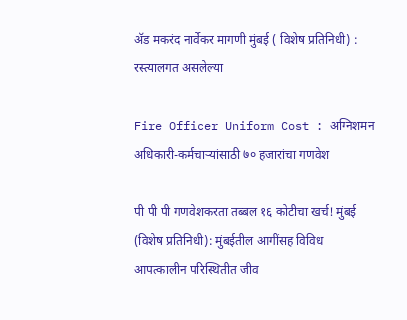अ‍ॅड मकरंद नार्वेकर मागणी मुंबई ( विशेष प्रतिनिधी) : रस्त्यालगत असलेल्या

Fire Officer Uniform Cost : अग्निशमन अधिकारी-कर्मचाऱ्यांसाठी ७० हजारांचा गणवेश

पी पी पी गणवेशकरता तब्बल १६ कोटीचा खर्च! मुंबई (विशेष प्रतिनिधी): मुंबईतील आगींसह विविध आपत्कालीन परिस्थितीत जीव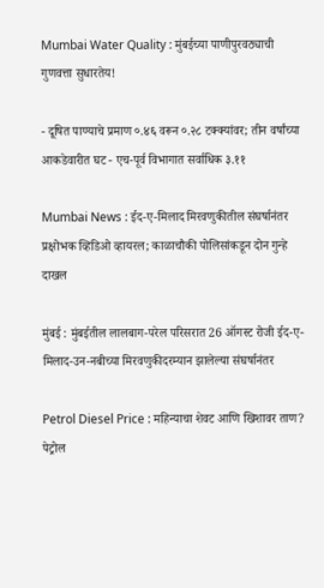Mumbai Water Quality : मुंबईच्या पाणीपुरवठ्याची गुणवत्ता सुधारतेय!

- दूषित पाण्याचे प्रमाण ०.४६ वरून ०.२८ टक्क्यांवर; तीन वर्षांच्या आकडेवारीत घट - एच-पूर्व विभागात सर्वाधिक ३.११

Mumbai News : ईद-ए-मिलाद मिरवणुकीतील संघर्षानंतर प्रक्षोभक व्हिडिओ व्हायरल; काळाचौकी पोलिसांकडून दोन गुन्हे दाखल

मुंबई : मुंबईतील लालबाग-परेल परिसरात 26 ऑगस्ट रोजी ईद-ए-मिलाद-उन-नबीच्या मिरवणुकीदरम्यान झालेल्या संघर्षानंतर

Petrol Diesel Price : महिन्याचा शेवट आणि खिशावर ताण? पेट्रोल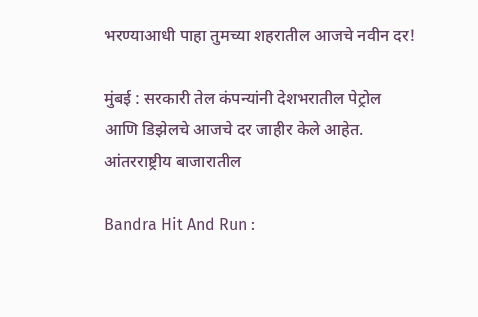भरण्याआधी पाहा तुमच्या शहरातील आजचे नवीन दर!

मुंबई : सरकारी तेल कंपन्यांनी देशभरातील पेट्रोल आणि डिझेलचे आजचे दर जाहीर केले आहेत. आंतरराष्ट्रीय बाजारातील

Bandra Hit And Run :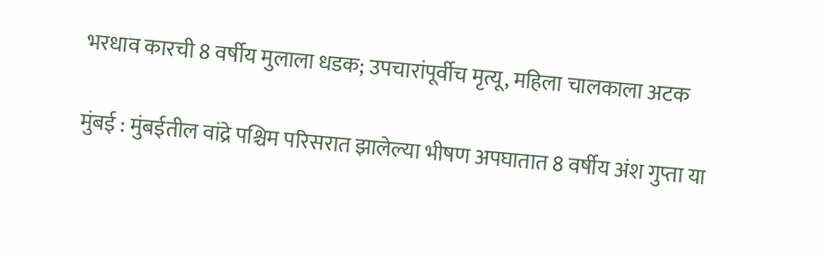भरधाव कारची 8 वर्षीय मुलाला धडक; उपचारांपूर्वीच मृत्यू, महिला चालकाला अटक

मुंबई : मुंबईतील वांद्रे पश्चिम परिसरात झालेल्या भीषण अपघातात 8 वर्षीय अंश गुप्ता या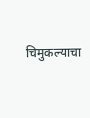चिमुकल्याचा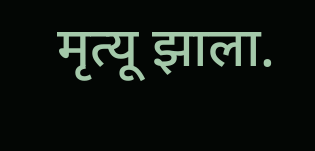मृत्यू झाला.